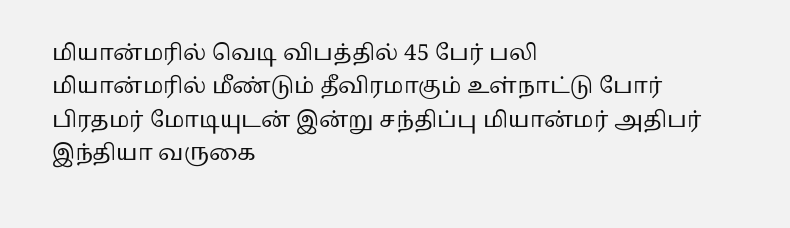மியான்மரில் வெடி விபத்தில் 45 பேர் பலி
மியான்மரில் மீண்டும் தீவிரமாகும் உள்நாட்டு போர்
பிரதமர் மோடியுடன் இன்று சந்திப்பு மியான்மர் அதிபர் இந்தியா வருகை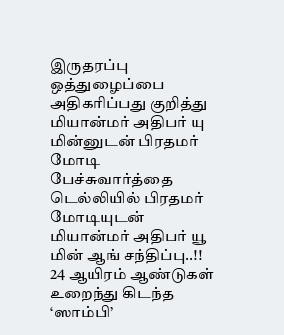இருதரப்பு ஒத்துழைப்பை அதிகரிப்பது குறித்து மியான்மர் அதிபர் யு மின்னுடன் பிரதமர் மோடி பேச்சுவார்த்தை
டெல்லியில் பிரதமர் மோடியுடன் மியான்மர் அதிபர் யூ மின் ஆங் சந்திப்பு..!!
24 ஆயிரம் ஆண்டுகள் உறைந்து கிடந்த ‘ஸாம்பி’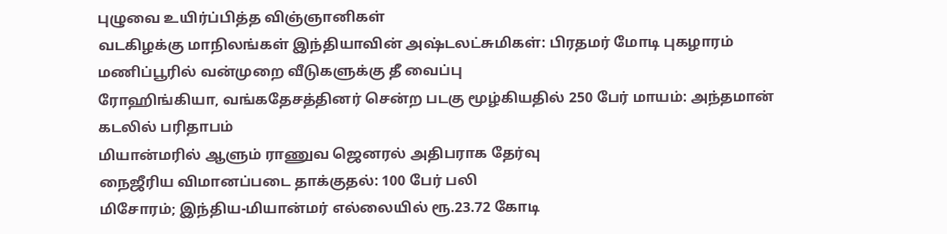புழுவை உயிர்ப்பித்த விஞ்ஞானிகள்
வடகிழக்கு மாநிலங்கள் இந்தியாவின் அஷ்டலட்சுமிகள்: பிரதமர் மோடி புகழாரம்
மணிப்பூரில் வன்முறை வீடுகளுக்கு தீ வைப்பு
ரோஹிங்கியா, வங்கதேசத்தினர் சென்ற படகு மூழ்கியதில் 250 பேர் மாயம்: அந்தமான் கடலில் பரிதாபம்
மியான்மரில் ஆளும் ராணுவ ஜெனரல் அதிபராக தேர்வு
நைஜீரிய விமானப்படை தாக்குதல்: 100 பேர் பலி
மிசோரம்; இந்திய-மியான்மர் எல்லையில் ரூ.23.72 கோடி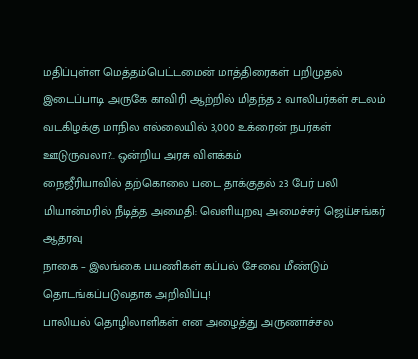மதிப்புள்ள மெத்தம்பெட்டமைன் மாத்திரைகள் பறிமுதல்
இடைப்பாடி அருகே காவிரி ஆற்றில் மிதந்த 2 வாலிபர்கள் சடலம்
வடகிழக்கு மாநில எல்லையில் 3,000 உக்ரைன் நபர்கள் ஊடுருவலா?.. ஒன்றிய அரசு விளக்கம்
நைஜீரியாவில் தற்கொலை படை தாக்குதல் 23 பேர் பலி
மியான்மரில் நீடித்த அமைதி: வெளியுறவு அமைச்சர் ஜெய்சங்கர் ஆதரவு
நாகை – இலங்கை பயணிகள் கப்பல் சேவை மீண்டும் தொடங்கப்படுவதாக அறிவிப்பு!
பாலியல் தொழிலாளிகள் என அழைத்து அருணாச்சல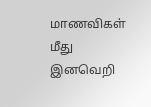மாணவிகள் மீது இனவெறி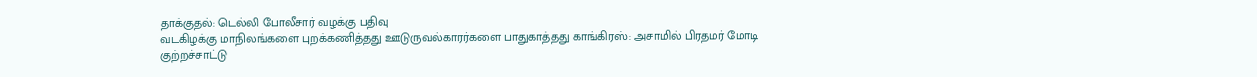தாக்குதல்: டெல்லி போலீசார் வழக்கு பதிவு
வடகிழக்கு மாநிலங்களை புறக்கணித்தது ஊடுருவல்காரர்களை பாதுகாத்தது காங்கிரஸ்: அசாமில் பிரதமர் மோடி குற்றச்சாட்டு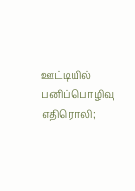ஊட்டியில் பனிப்பொழிவு எதிரொலி;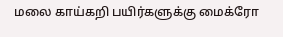மலை காய்கறி பயிர்களுக்கு மைக்ரோ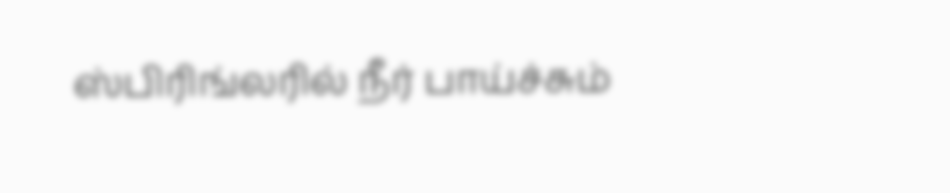ஸ்பிரிங்லரில் நீர் பாய்ச்சும்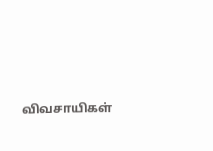விவசாயிகள்